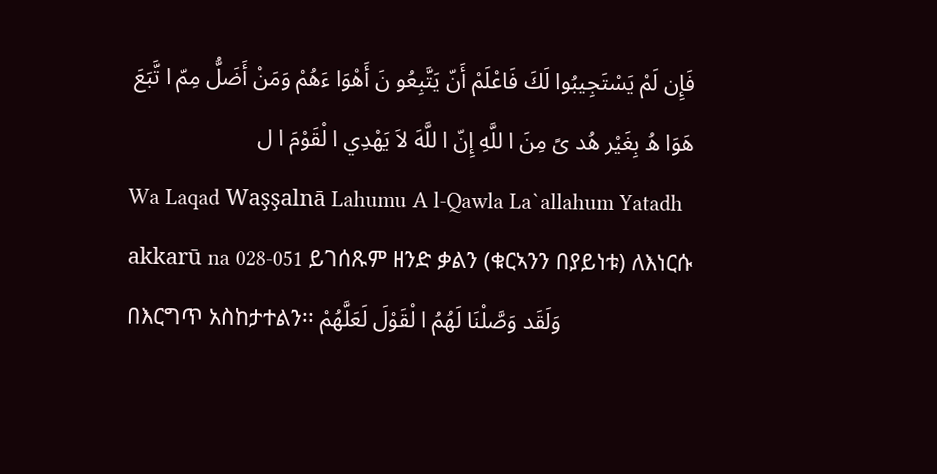فَإِن لَمْ يَسْتَجِيبُوا لَكَ فَاعْلَمْ أَنّ يَتَّبِعُو نَ أَهْوَا ءَهُمْ وَمَنْ أَضَلُّ مِمّ ا تَّبَعَ هَوَا هُ بِغَيْر هُد ىً مِنَ ا للَّهِ إِنّ ا للَّهَ لاَ يَهْدِي ا لْقَوْمَ ا ل
Wa Laqad Waşşalnā Lahumu A l-Qawla La`allahum Yatadh akkarū na 028-051 ይገሰጹም ዘንድ ቃልን (ቁርኣንን በያይነቱ) ለእነርሱ በእርግጥ አስከታተልን፡፡ وَلَقَد وَصَّلْنَا لَهُمُ ا لْقَوْلَ لَعَلَّهُمْ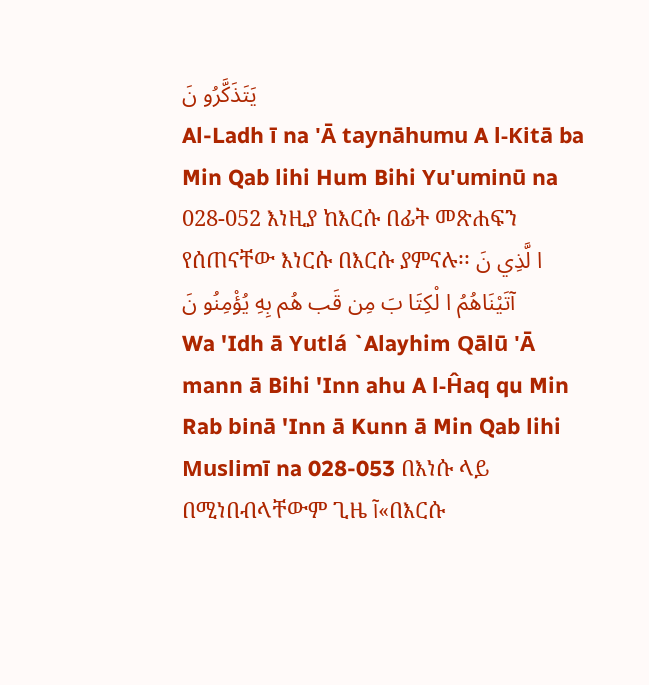يَتَذَكَّرُو نَ
Al-Ladh ī na 'Ā taynāhumu A l-Kitā ba Min Qab lihi Hum Bihi Yu'uminū na 028-052 እነዚያ ከእርሱ በፊት መጽሐፍን የሰጠናቸው እነርሱ በእርሱ ያምናሉ፡፡ ا لَّذِي نَ آتَيْنَاهُمُ ا لْكِتَا بَ مِن قَب هُم بِهِ يُؤْمِنُو نَ
Wa 'Idh ā Yutlá `Alayhim Qālū 'Ā mann ā Bihi 'Inn ahu A l-Ĥaq qu Min Rab binā 'Inn ā Kunn ā Min Qab lihi Muslimī na 028-053 በእነሱ ላይ በሚነበብላቸውም ጊዜ آ«በእርሱ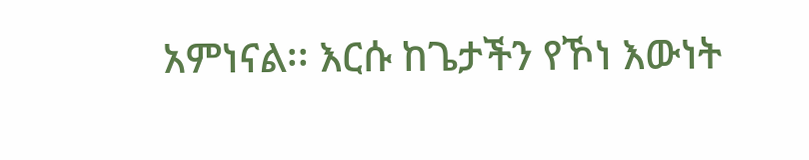አምነናል፡፡ እርሱ ከጌታችን የኾነ እውነት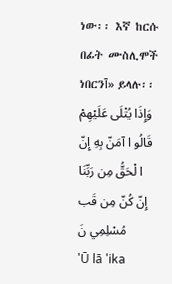ነው፡፡ እኛ ከርሱ በፊት ሙስሊሞች ነበርንآ» ይላሉ፡፡ وَإِذَا يُتْلَى عَلَيْهِمْ قَالُو ا آمَنّ بِهِ إِنّ ا لْحَقُّ مِن رَبِّنَا إِنّ كُنّ مِن قَب مُسْلِمِي نَ
'Ū lā 'ika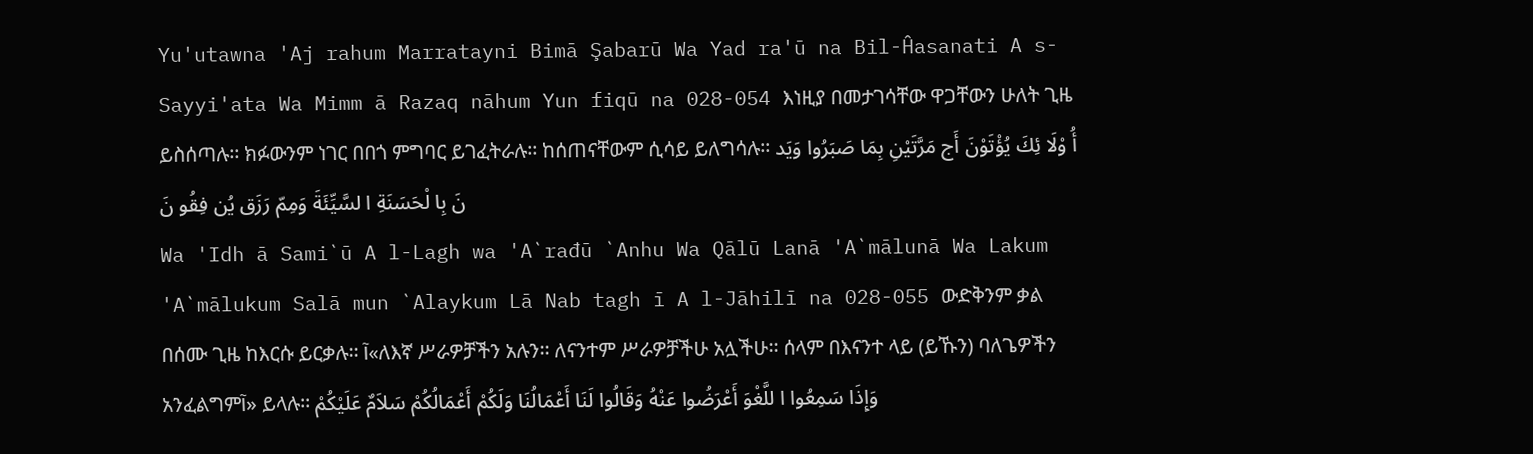Yu'utawna 'Aj rahum Marratayni Bimā Şabarū Wa Yad ra'ū na Bil-Ĥasanati A s-Sayyi'ata Wa Mimm ā Razaq nāhum Yun fiqū na 028-054 እነዚያ በመታገሳቸው ዋጋቸውን ሁለት ጊዜ ይስሰጣሉ፡፡ ክፉውንም ነገር በበጎ ምግባር ይገፈትራሉ፡፡ ከሰጠናቸውም ሲሳይ ይለግሳሉ፡፡ أُ وْلَا ئِكَ يُؤْتَوْنَ أَج مَرَّتَيْنِ بِمَا صَبَرُوا وَيَد نَ بِا لْحَسَنَةِ ا لسَّيِّئَةَ وَمِمّ رَزَق يُن فِقُو نَ
Wa 'Idh ā Sami`ū A l-Lagh wa 'A`rađū `Anhu Wa Qālū Lanā 'A`mālunā Wa Lakum 'A`mālukum Salā mun `Alaykum Lā Nab tagh ī A l-Jāhilī na 028-055 ውድቅንም ቃል በሰሙ ጊዜ ከእርሱ ይርቃሉ፡፡ آ«ለእኛ ሥራዎቻችን አሉን፡፡ ለናንተም ሥራዎቻችሁ አሏችሁ፡፡ ሰላም በእናንተ ላይ (ይኹን) ባለጌዎችን አንፈልግምآ» ይላሉ፡፡ وَإِذَا سَمِعُوا ا للَّغْوَ أَعْرَضُوا عَنْهُ وَقَالُوا لَنَا أَعْمَالُنَا وَلَكُمْ أَعْمَالُكُمْ سَلاَمٌ عَلَيْكُمْ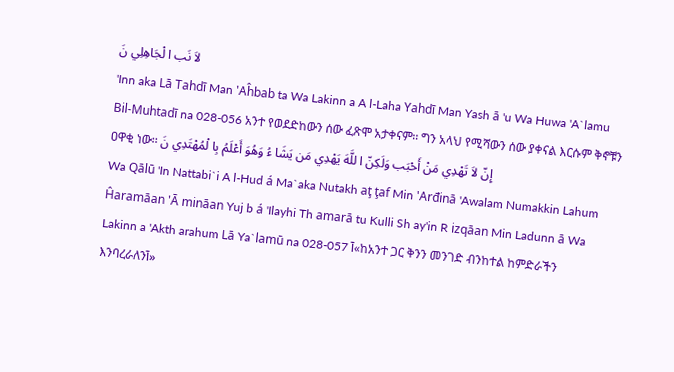لاَ نَب ا لْجَاهِلِي نَ
'Inn aka Lā Tahdī Man 'Aĥbab ta Wa Lakinn a A l-Laha Yahdī Man Yash ā 'u Wa Huwa 'A`lamu Bil-Muhtadī na 028-056 አንተ የወደድከውን ሰው ፈጽሞ አታቀናም፡፡ ግን አላህ የሚሻውን ሰው ያቀናል እርሱም ቅኖቹን ዐዋቂ ነው፡፡ إِنّ لاَ تَهْدِي مَنْ أَحْبَب وَلَكِنّ ا للَّهَ يَهْدِي مَن يَشَا ءُ وَهُوَ أَعْلَمُ بِا لْمُهْتَدِي نَ
Wa Qālū 'In Nattabi`i A l-Hud á Ma`aka Nutakh aţ ţaf Min 'Arđinā 'Awalam Numakkin Lahum Ĥaramāan 'Ā mināan Yuj b á 'Ilayhi Th amarā tu Kulli Sh ay'in R izqāan Min Ladunn ā Wa Lakinn a 'Akth arahum Lā Ya`lamū na 028-057 آ«ከአንተ ጋር ቅንን መንገድ ብንከተል ከምድራችን እንባረራለንآ»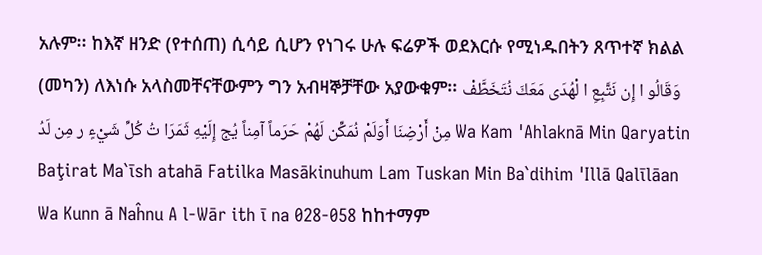አሉም፡፡ ከእኛ ዘንድ (የተሰጠ) ሲሳይ ሲሆን የነገሩ ሁሉ ፍሬዎች ወደእርሱ የሚነዱበትን ጸጥተኛ ክልል (መካን) ለእነሱ አላስመቸናቸውምን ግን አብዛኞቻቸው አያውቁም፡፡ وَقَالُو ا إِن نَتَّبِعِ ا لْهُدَى مَعَكَ نُتَخَطَّفْ مِنْ أَرْضِنَا أَوَلَمْ نُمَكِّن لَهُمْ حَرَماً آمِناً يُج إِلَيْهِ ثَمَرَا تُ كُلِّ شَيْءٍ ر مِن لَدُ Wa Kam 'Ahlaknā Min Qaryatin Baţirat Ma`īsh atahā Fatilka Masākinuhum Lam Tuskan Min Ba`dihim 'Illā Qalīlāan Wa Kunn ā Naĥnu A l-Wār ith ī na 028-058 ከከተማም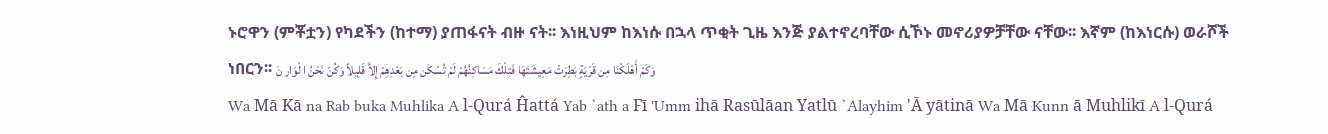ኑሮዋን (ምቾቷን) የካደችን (ከተማ) ያጠፋናት ብዙ ናት፡፡ እነዚህም ከእነሱ በኋላ ጥቂት ጊዜ እንጅ ያልተኖረባቸው ሲኾኑ መኖሪያዎቻቸው ናቸው፡፡ እኛም (ከእነርሱ) ወራሾች ነበርን፡፡ وَكَمْ أَهْلَكْنَا مِن قَرْيَةٍ بَطِرَتْ مَعِيشَتَهَا فَتِلْكَ مَسَاكِنُهُمْ لَمْ تُسْكَن مِن بَعْدِهِمْ إِلاَّ قَلِيلاً وَكُنّ نَحْنُ ا لْوَار نَ
Wa Mā Kā na Rab buka Muhlika A l-Qurá Ĥattá Yab `ath a Fī 'Umm ihā Rasūlāan Yatlū `Alayhim 'Ā yātinā Wa Mā Kunn ā Muhlikī A l-Qurá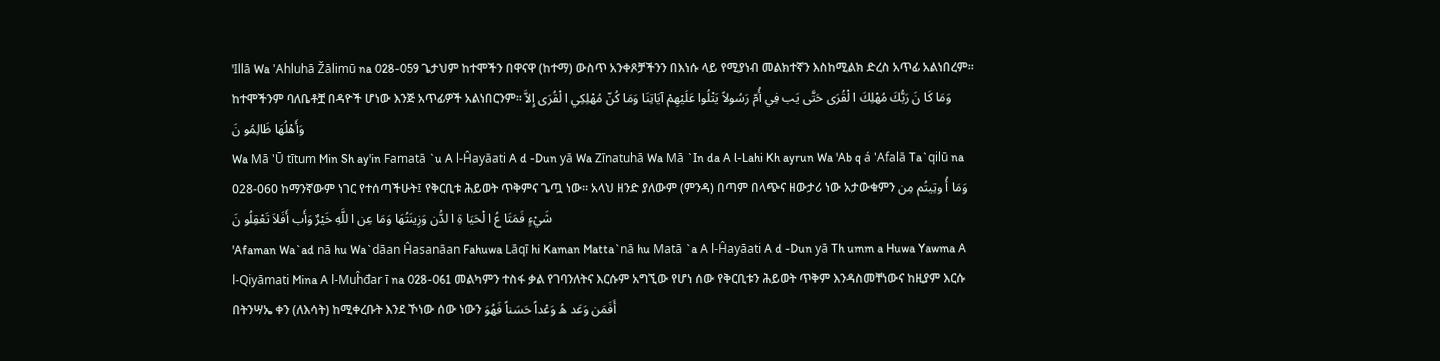'Illā Wa 'Ahluhā Žālimū na 028-059 ጌታህም ከተሞችን በዋናዋ (ከተማ) ውስጥ አንቀጾቻችንን በእነሱ ላይ የሚያነብ መልክተኛን እስከሚልክ ድረስ አጥፊ አልነበረም፡፡ ከተሞችንም ባለቤቶቿ በዳዮች ሆነው እንጅ አጥፊዎች አልነበርንም፡፡ وَمَا كَا نَ رَبُّكَ مُهْلِكَ ا لْقُرَى حَتَّى يَب فِي أُمّ رَسُولاً يَتْلُوا عَلَيْهِمْ آيَاتِنَا وَمَا كُنّ مُهْلِكِي ا لْقُرَى إِلاَّ وَأَهْلُهَا ظَالِمُو نَ
Wa Mā 'Ū tītum Min Sh ay'in Famatā `u A l-Ĥayāati A d -Dun yā Wa Zīnatuhā Wa Mā `In da A l-Lahi Kh ayrun Wa 'Ab q á 'Afalā Ta`qilū na 028-060 ከማንኛውም ነገር የተሰጣችሁት፤ የቅርቢቱ ሕይወት ጥቅምና ጌጧ ነው፡፡ አላህ ዘንድ ያለውም (ምንዳ) በጣም በላጭና ዘውታሪ ነው አታውቁምን وَمَا أُ وتِيتُم مِن شَيْءٍ فَمَتَا عُ ا لْحَيَا ةِ ا لدُّن وَزِينَتُهَا وَمَا عِن ا للَّهِ خَيْرٌ وَأَب أَفَلاَ تَعْقِلُو نَ
'Afaman Wa`ad nā hu Wa`dāan Ĥasanāan Fahuwa Lāqī hi Kaman Matta`nā hu Matā `a A l-Ĥayāati A d -Dun yā Th umm a Huwa Yawma A l-Qiyāmati Mina A l-Muĥđar ī na 028-061 መልካምን ተስፋ ቃል የገባንለትና እርሱም አግኚው የሆነ ሰው የቅርቢቱን ሕይወት ጥቅም እንዳስመቸነውና ከዚያም እርሱ በትንሣኤ ቀን (ለእሳት) ከሚቀረቡት እንደ ኾነው ሰው ነውን أَفَمَن وَعَد هُ وَعْداً حَسَناً فَهُوَ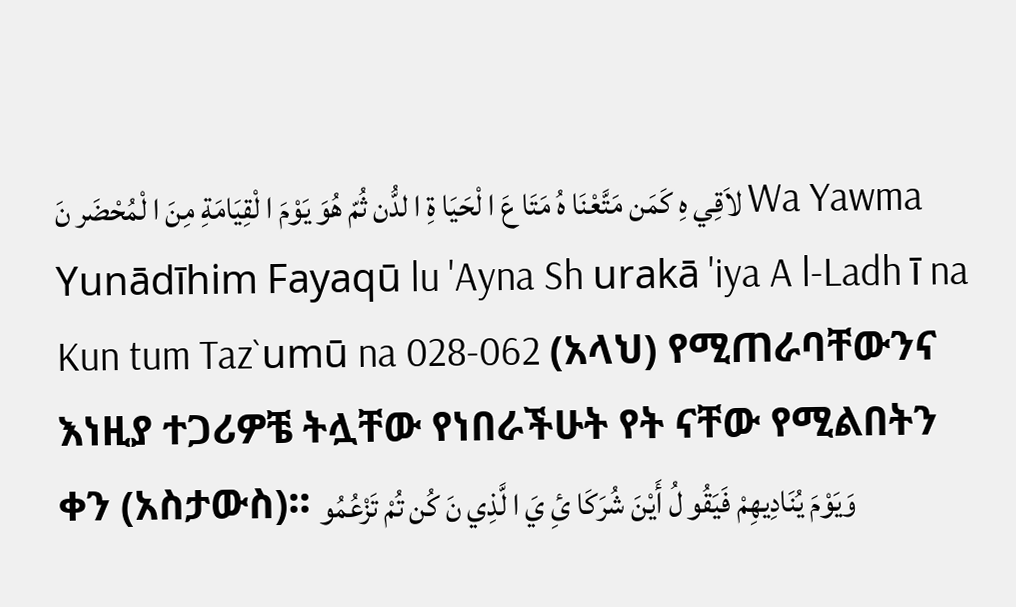لاَقِي هِ كَمَن مَتَّعْنَا هُ مَتَا عَ ا لْحَيَا ةِ ا لدُّن ثُمّ هُوَ يَوْمَ ا لْقِيَامَةِ مِنَ ا لْمُحْضَر نَ Wa Yawma Yunādīhim Fayaqū lu 'Ayna Sh urakā 'iya A l-Ladh ī na Kun tum Taz`umū na 028-062 (አላህ) የሚጠራባቸውንና እነዚያ ተጋሪዎቼ ትሏቸው የነበራችሁት የት ናቸው የሚልበትን ቀን (አስታውስ)፡፡ وَيَوْمَ يُنَادِيهِمْ فَيَقُو لُ أَيْنَ شُرَكَا ئِ يَ ا لَّذِي نَ كُن تُمْ تَزْعُمُو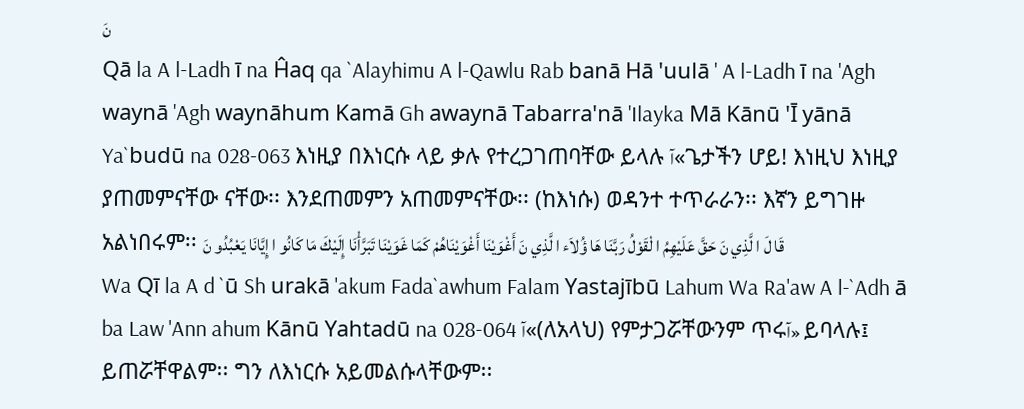نَ
Qā la A l-Ladh ī na Ĥaq qa `Alayhimu A l-Qawlu Rab banā Hā 'uulā ' A l-Ladh ī na 'Agh waynā 'Agh waynāhum Kamā Gh awaynā Tabarra'nā 'Ilayka Mā Kānū 'Ī yānā Ya`budū na 028-063 እነዚያ በእነርሱ ላይ ቃሉ የተረጋገጠባቸው ይላሉ آ«ጌታችን ሆይ! እነዚህ እነዚያ ያጠመምናቸው ናቸው፡፡ እንደጠመምን አጠመምናቸው፡፡ (ከእነሱ) ወዳንተ ተጥራራን፡፡ እኛን ይግገዙ አልነበሩም፡፡ قَا لَ ا لَّذِي نَ حَقَّ عَلَيْهِمُ ا لْقَوْلُ رَبَّنَا هَا ؤُلاَء ا لَّذِي نَ أَغْوَيْنَا أَغْوَيْنَاهُمْ كَمَا غَوَيْنَا تَبَرَّأْنَا إِلَيْكَ مَا كَانُو ا إِيَّانَا يَعْبُدُو نَ
Wa Qī la A d `ū Sh urakā 'akum Fada`awhum Falam Yastajībū Lahum Wa Ra'aw A l-`Adh ā ba Law 'Ann ahum Kānū Yahtadū na 028-064 آ«(ለአላህ) የምታጋሯቸውንም ጥሩآ» ይባላሉ፤ ይጠሯቸዋልም፡፡ ግን ለእነርሱ አይመልሱላቸውም፡፡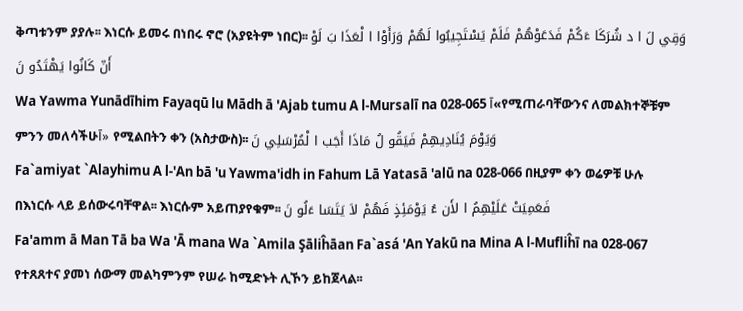ቅጣቱንም ያያሉ፡፡ እነርሱ ይመሩ በነበሩ ኖሮ (አያዩትም ነበር)፡፡ وَقِي لَ ا د شُرَكَا ءَكُمْ فَدَعَوْهُمْ فَلَمْ يَسْتَجِيبُوا لَهُمْ وَرَأَوْا ا لْعَذَا بَ لَوْ أَنّ كَانُوا يَهْتَدُو نَ
Wa Yawma Yunādīhim Fayaqū lu Mādh ā 'Ajab tumu A l-Mursalī na 028-065 آ«የሚጠራባቸውንና ለመልክተኞቹም ምንን መለሳችሁآ» የሚልበትን ቀን (አስታውስ)፡፡ وَيَوْمَ يُنَادِيهِمْ فَيَقُو لُ مَاذَا أَجَب ا لْمُرْسَلِي نَ
Fa`amiyat `Alayhimu A l-'An bā 'u Yawma'idh in Fahum Lā Yatasā 'alū na 028-066 በዚያም ቀን ወሬዎቹ ሁሉ በእነርሱ ላይ ይሰውሩባቸዋል፡፡ እነርሱም አይጠያየቁም፡፡ فَعَمِيَتْ عَلَيْهِمُ ا لأَن ءُ يَوْمَئِذٍ فَهُمْ لاَ يَتَسَا ءَلُو نَ
Fa'amm ā Man Tā ba Wa 'Ā mana Wa `Amila Şāliĥāan Fa`asá 'An Yakū na Mina A l-Mufliĥī na 028-067 የተጸጸተና ያመነ ሰውማ መልካምንም የሠራ ከሚድኑት ሊኾን ይከጀላል፡፡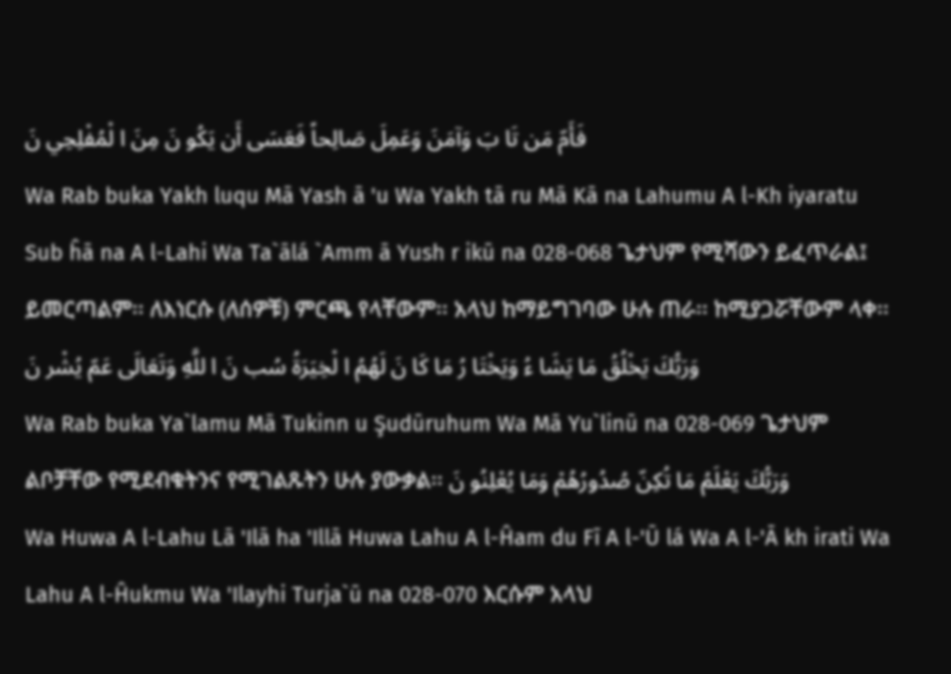فَأَمّ مَن تَا بَ وَآمَنَ وَعَمِلَ صَالِحاً فَعَسَى أَن يَكُو نَ مِنَ ا لْمُفْلِحِي نَ
Wa Rab buka Yakh luqu Mā Yash ā 'u Wa Yakh tā ru Mā Kā na Lahumu A l-Kh iyaratu Sub ĥā na A l-Lahi Wa Ta`ālá `Amm ā Yush r ikū na 028-068 ጌታህም የሚሻውን ይፈጥራል፤ ይመርጣልም፡፡ ለእነርሱ (ለሰዎቹ) ምርጫ የላቸውም፡፡ አላህ ከማይግገባው ሁሉ ጠራ፡፡ ከሚያጋሯቸውም ላቀ፡፡ وَرَبُّكَ يَخْلُقُ مَا يَشَا ءُ وَيَخْتَا رُ مَا كَا نَ لَهُمُ ا لْخِيَرَةُ سُب نَ ا للَّهِ وَتَعَالَى عَمّ يُشْر نَ
Wa Rab buka Ya`lamu Mā Tukinn u Şudūruhum Wa Mā Yu`linū na 028-069 ጌታህም ልቦቻቸው የሚደብቁትንና የሚገልጹትን ሁሉ ያውቃል፡፡ وَرَبُّكَ يَعْلَمُ مَا تُكِنّ صُدُورُهُمْ وَمَا يُعْلِنُو نَ
Wa Huwa A l-Lahu Lā 'Ilā ha 'Illā Huwa Lahu A l-Ĥam du Fī A l-'Ū lá Wa A l-'Ā kh irati Wa Lahu A l-Ĥukmu Wa 'Ilayhi Turja`ū na 028-070 እርሱም አላህ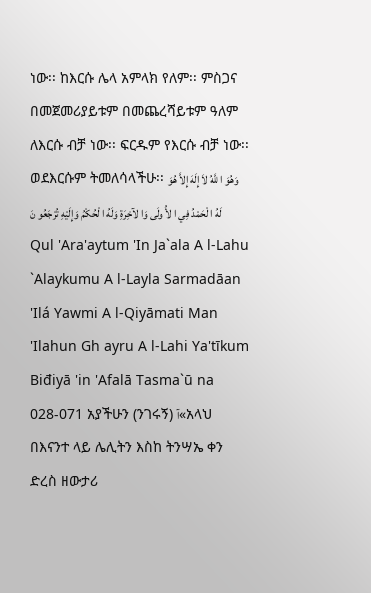ነው፡፡ ከእርሱ ሌላ አምላክ የለም፡፡ ምስጋና በመጀመሪያይቱም በመጨረሻይቱም ዓለም ለእርሱ ብቻ ነው፡፡ ፍርዱም የእርሱ ብቻ ነው፡፡ ወደእርሱም ትመለሳላችሁ፡፡ وَهُوَ ا للَّهُ لاَ إِلَهَ إِلاَّ هُوَ لَهُ ا لْحَمْدُ فِي ا لأُ ولَى وَا لآخِرَةِ وَلَهُ ا لْحُكْمُ وَإِلَيْهِ تُرْجَعُو نَ
Qul 'Ara'aytum 'In Ja`ala A l-Lahu `Alaykumu A l-Layla Sarmadāan 'Ilá Yawmi A l-Qiyāmati Man 'Ilahun Gh ayru A l-Lahi Ya'tīkum Biđiyā 'in 'Afalā Tasma`ū na 028-071 አያችሁን (ንገሩኝ) آ«አላህ በእናንተ ላይ ሌሊትን እስከ ትንሣኤ ቀን ድረስ ዘውታሪ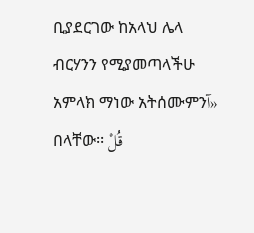ቢያደርገው ከአላህ ሌላ ብርሃንን የሚያመጣላችሁ አምላክ ማነው አትሰሙምንآ» በላቸው፡፡ قُلْ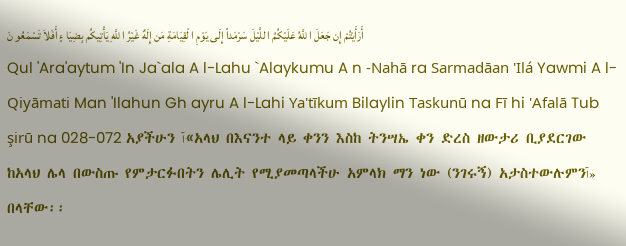أَرَأَيْتُمْ إِن جَعَلَ ا للَّهُ عَلَيْكُمُ ا للَّيْلَ سَرْمَداً إِلَى يَوْمِ ا لْقِيَامَةِ مَن إِلَهٌ غَيْرُ ا للَّهِ يَأْتِيكُم بِضِيَا ءٍ أَفَلاَ تَسْمَعُو نَ
Qul 'Ara'aytum 'In Ja`ala A l-Lahu `Alaykumu A n -Nahā ra Sarmadāan 'Ilá Yawmi A l-Qiyāmati Man 'Ilahun Gh ayru A l-Lahi Ya'tīkum Bilaylin Taskunū na Fī hi 'Afalā Tub şirū na 028-072 አያችሁን آ«አላህ በእናንተ ላይ ቀንን እስከ ትንሣኤ ቀን ድረስ ዘውታሪ ቢያደርገው ከአላህ ሌላ በውስጡ የምታርፉበትን ሌሊት የሚያመጣላችሁ አምላክ ማን ነው (ንገሩኝ) አታስተውሉምንآ» በላቸው፡፡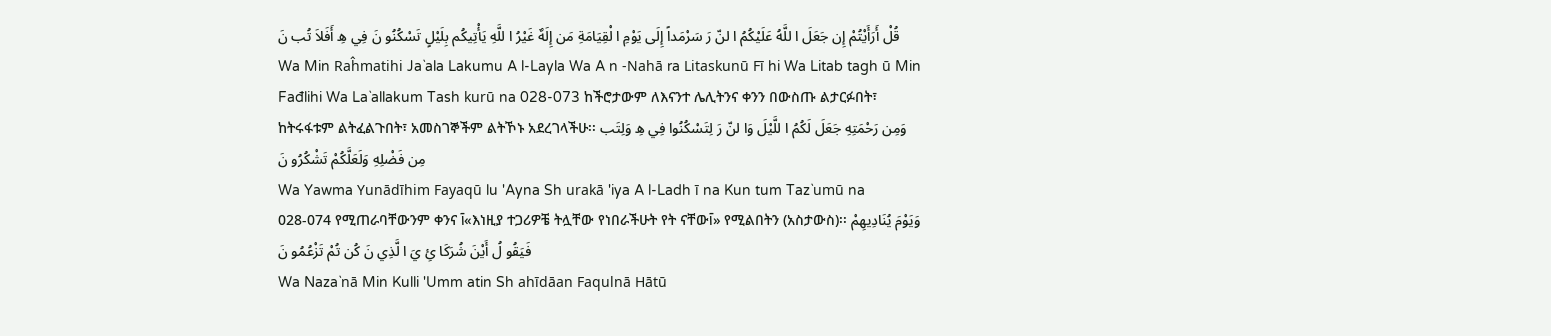قُلْ أَرَأَيْتُمْ إِن جَعَلَ ا للَّهُ عَلَيْكُمُ ا لنّ رَ سَرْمَداً إِلَى يَوْمِ ا لْقِيَامَةِ مَن إِلَهٌ غَيْرُ ا للَّهِ يَأْتِيكُم بِلَيْلٍ تَسْكُنُو نَ فِي هِ أَفَلاَ تُب نَ
Wa Min Raĥmatihi Ja`ala Lakumu A l-Layla Wa A n -Nahā ra Litaskunū Fī hi Wa Litab tagh ū Min Fađlihi Wa La`allakum Tash kurū na 028-073 ከችሮታውም ለእናንተ ሌሊትንና ቀንን በውስጡ ልታርፉበት፣ ከትሩፋቱም ልትፈልጉበት፣ አመስገኞችም ልትኾኑ አደረገላችሁ፡፡ وَمِن رَحْمَتِهِ جَعَلَ لَكُمُ ا للَّيْلَ وَا لنّ رَ لِتَسْكُنُوا فِي هِ وَلِتَب مِن فَضْلِهِ وَلَعَلَّكُمْ تَشْكُرُو نَ
Wa Yawma Yunādīhim Fayaqū lu 'Ayna Sh urakā 'iya A l-Ladh ī na Kun tum Taz`umū na 028-074 የሚጠራባቸውንም ቀንና آ«እነዚያ ተጋሪዎቼ ትሏቸው የነበራችሁት የት ናቸውآ» የሚልበትን (አስታውስ)፡፡ وَيَوْمَ يُنَادِيهِمْ فَيَقُو لُ أَيْنَ شُرَكَا ئِ يَ ا لَّذِي نَ كُن تُمْ تَزْعُمُو نَ
Wa Naza`nā Min Kulli 'Umm atin Sh ahīdāan Faqulnā Hātū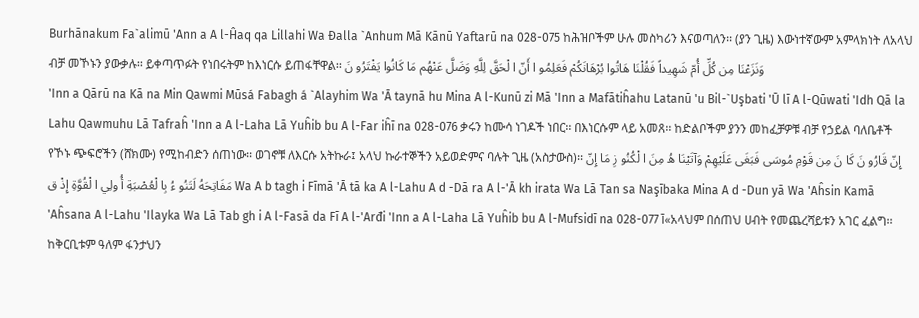Burhānakum Fa`alimū 'Ann a A l-Ĥaq qa Lillahi Wa Đalla `Anhum Mā Kānū Yaftarū na 028-075 ከሕዝቦችም ሁሉ መስካሪን እናወጣለን፡፡ (ያን ጊዜ) እውነተኛውም አምላክነት ለአላህ ብቻ መኾኑን ያውቃሉ፡፡ ይቀጣጥፉት የነበሩትም ከእነርሱ ይጠፋቸዋል፡፡ وَنَزَعْنَا مِن كُلِّ أُمّ شَهِيداً فَقُلْنَا هَاتُوا بُرْهَانَكُمْ فَعَلِمُو ا أَنّ ا لْحَقَّ لِلَّهِ وَضَلَّ عَنْهُم مَا كَانُوا يَفْتَرُو نَ
'Inn a Qārū na Kā na Min Qawmi Mūsá Fabagh á `Alayhim Wa 'Ā taynā hu Mina A l-Kunū zi Mā 'Inn a Mafātiĥahu Latanū 'u Bil-`Uşbati 'Ū lī A l-Qūwati 'Idh Qā la Lahu Qawmuhu Lā Tafraĥ 'Inn a A l-Laha Lā Yuĥib bu A l-Far iĥī na 028-076 ቃሩን ከሙሳ ነገዶች ነበር፡፡ በእነርሱም ላይ አመጸ፡፡ ከድልቦችም ያንን መከፈቻዎቹ ብቻ የኃይል ባለቤቶች የኾኑ ጭፍሮችን (ሸክሙ) የሚከብድን ሰጠነው፡፡ ወገኖቹ ለእርሱ አትኩራ፤ አላህ ኩራተኞችን አይወድምና ባሉት ጊዜ (አስታውስ)፡፡ إِنّ قَارُو نَ كَا نَ مِن قَوْمِ مُوسَى فَبَغَى عَلَيْهِمْ وَآتَيْنَا هُ مِنَ ا لْكُنُو زِ مَا إِنّ مَفَاتِحَهُ لَتَنُو ءُ بِا لْعُصْبَةِ أُ ولِي ا لْقُوَّةِ إِذْ ق Wa A b tagh i Fīmā 'Ā tā ka A l-Lahu A d -Dā ra A l-'Ā kh irata Wa Lā Tan sa Naşībaka Mina A d -Dun yā Wa 'Aĥsin Kamā 'Aĥsana A l-Lahu 'Ilayka Wa Lā Tab gh i A l-Fasā da Fī A l-'Arđi 'Inn a A l-Laha Lā Yuĥib bu A l-Mufsidī na 028-077 آ«አላህም በሰጠህ ሀብት የመጨረሻይቱን አገር ፈልግ፡፡ ከቅርቢቱም ዓለም ፋንታህን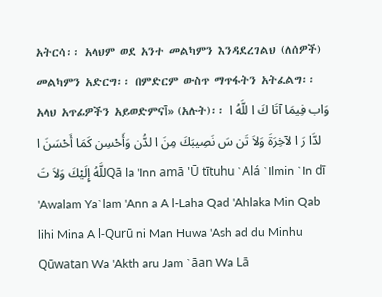አትርሳ፡፡ አላህም ወደ አንተ መልካምን እንዳደረገልህ (ለሰዎች) መልካምን አድርግ፡፡ በምድርም ውስጥ ማጥፋትን አትፈልግ፡፡ አላህ አጥፊዎችን አይወድምናآ» (አሉት)፡፡ وَاب فِيمَا آتَا كَ ا للَّهُ ا لدَّا رَ ا لآخِرَةَ وَلاَ تَن سَ نَصِيبَكَ مِنَ ا لدُّن وَأَحْسِن كَمَا أَحْسَنَ ا للَّهُ إِلَيْكَ وَلاَ تَQā la 'Inn amā 'Ū tītuhu `Alá `Ilmin `In dī 'Awalam Ya`lam 'Ann a A l-Laha Qad 'Ahlaka Min Qab lihi Mina A l-Qurū ni Man Huwa 'Ash ad du Minhu Qūwatan Wa 'Akth aru Jam `āan Wa Lā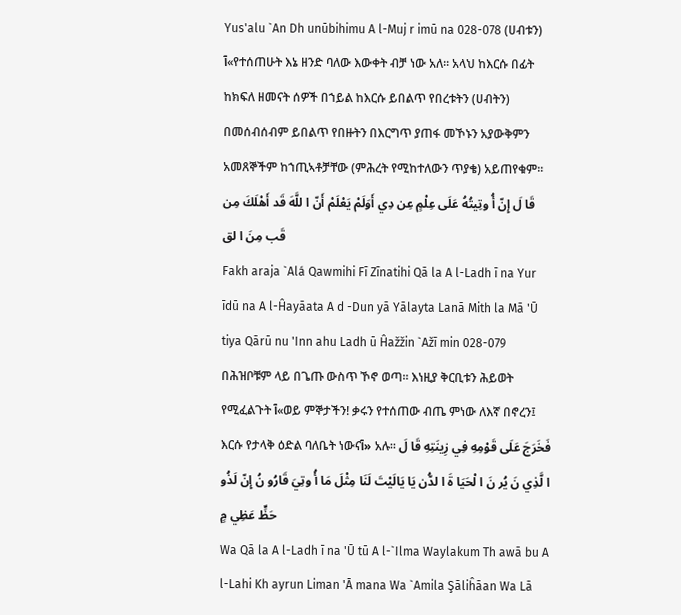Yus'alu `An Dh unūbihimu A l-Muj r imū na 028-078 (ሀብቱን) آ«የተሰጠሁት እኔ ዘንድ ባለው እውቀት ብቻ ነው አለ፡፡ አላህ ከእርሱ በፊት ከክፍለ ዘመናት ሰዎች በኀይል ከእርሱ ይበልጥ የበረቱትን (ሀብትን) በመሰብሰብም ይበልጥ የበዙትን በእርግጥ ያጠፋ መኾኑን አያውቅምን አመጸኞችም ከኀጢኣቶቻቸው (ምሕረት የሚከተለውን ጥያቄ) አይጠየቁም፡፡ قَا لَ إِنّ أُ وتِيتُهُ عَلَى عِلْمٍ عِن دِي أَوَلَمْ يَعْلَمْ أَنّ ا للَّهَ قَد أَهْلَكَ مِن قَب مِنَ ا لق
Fakh araja `Alá Qawmihi Fī Zīnatihi Qā la A l-Ladh ī na Yur īdū na A l-Ĥayāata A d -Dun yā Yālayta Lanā Mith la Mā 'Ū tiya Qārū nu 'Inn ahu Ladh ū Ĥažžin `Ažī min 028-079 በሕዝቦቹም ላይ በጌጡ ውስጥ ኾኖ ወጣ፡፡ እነዚያ ቅርቢቱን ሕይወት የሚፈልጉት آ«ወይ ምኞታችን! ቃሩን የተሰጠው ብጤ ምነው ለእኛ በኖረን፤ እርሱ የታላቅ ዕድል ባለቤት ነውናآ» አሉ፡፡ فَخَرَجَ عَلَى قَوْمِهِ فِي زِينَتِهِ قَا لَ ا لَّذِي نَ يُر نَ ا لْحَيَا ةَ ا لدُّن يَا يَالَيْتَ لَنَا مِثْلَ مَا أُ وتِيَ قَارُو نُ إِنّ لَذُو حَظٍّ عَظِي مٍ
Wa Qā la A l-Ladh ī na 'Ū tū A l-`Ilma Waylakum Th awā bu A l-Lahi Kh ayrun Liman 'Ā mana Wa `Amila Şāliĥāan Wa Lā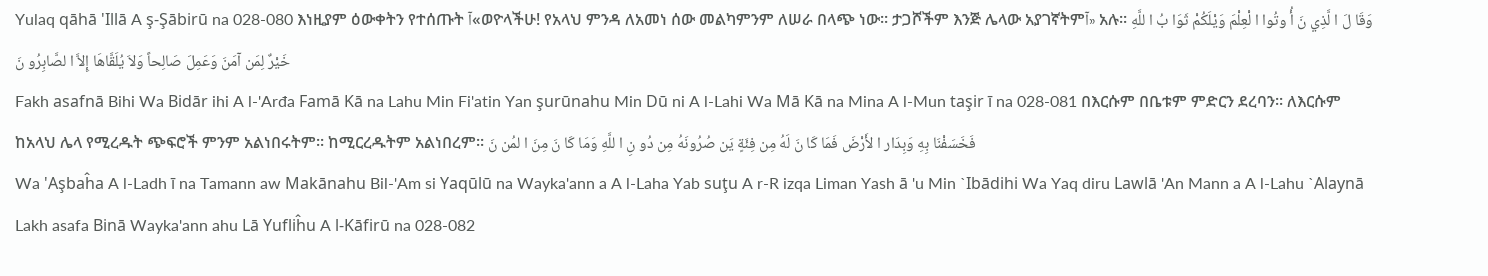Yulaq qāhā 'Illā A ş-Şābirū na 028-080 እነዚያም ዕውቀትን የተሰጡት آ«ወዮላችሁ! የአላህ ምንዳ ለአመነ ሰው መልካምንም ለሠራ በላጭ ነው፡፡ ታጋሾችም እንጅ ሌላው አያገኛትምآ» አሉ፡፡ وَقَا لَ ا لَّذِي نَ أُ وتُوا ا لْعِلْمَ وَيْلَكُمْ ثَوَا بُ ا للَّهِ خَيْرٌ لِمَن آمَنَ وَعَمِلَ صَالِحاً وَلاَ يُلَقَّاهَا إِلاَّ ا لصَّابِرُو نَ
Fakh asafnā Bihi Wa Bidār ihi A l-'Arđa Famā Kā na Lahu Min Fi'atin Yan şurūnahu Min Dū ni A l-Lahi Wa Mā Kā na Mina A l-Mun taşir ī na 028-081 በእርሱም በቤቱም ምድርን ደረባን፡፡ ለእርሱም ከአላህ ሌላ የሚረዱት ጭፍሮች ምንም አልነበሩትም፡፡ ከሚርረዱትም አልነበረም፡፡ فَخَسَفْنَا بِهِ وَبِدَار ا لأَرْضَ فَمَا كَا نَ لَهُ مِن فِئَةٍ يَن صُرُونَهُ مِن دُو نِ ا للَّهِ وَمَا كَا نَ مِنَ ا لمُن نَ
Wa 'Aşbaĥa A l-Ladh ī na Tamann aw Makānahu Bil-'Am si Yaqūlū na Wayka'ann a A l-Laha Yab suţu A r-R izqa Liman Yash ā 'u Min `Ibādihi Wa Yaq diru Lawlā 'An Mann a A l-Lahu `Alaynā Lakh asafa Binā Wayka'ann ahu Lā Yufliĥu A l-Kāfirū na 028-082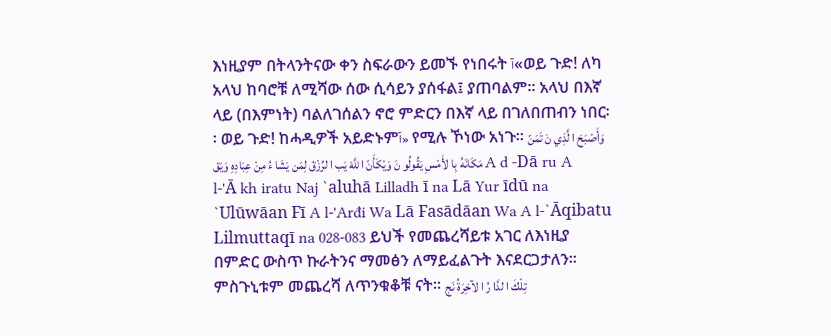እነዚያም በትላንትናው ቀን ስፍራውን ይመኙ የነበሩት آ«ወይ ጉድ! ለካ አላህ ከባሮቹ ለሚሻው ሰው ሲሳይን ያሰፋል፤ ያጠባልም፡፡ አላህ በእኛ ላይ (በእምነት) ባልለገሰልን ኖሮ ምድርን በእኛ ላይ በገለበጠብን ነበር፡፡ ወይ ጉድ! ከሓዲዎች አይድኑምآ» የሚሉ ኾነው አነጉ፡፡ وَأَصْبَحَ ا لَّذِي نَ تَمَنّ مَكَانَهُ بِا لأَمْسِ يَقُولُو نَ وَيْكَأَنّ ا للَّهَ يَب ا لرِّزْقَ لِمَن يَشَا ءُ مِنْ عِبَادِهِ وَيَق A d -Dā ru A l-'Ā kh iratu Naj `aluhā Lilladh ī na Lā Yur īdū na `Ulūwāan Fī A l-'Arđi Wa Lā Fasādāan Wa A l-`Āqibatu Lilmuttaqī na 028-083 ይህች የመጨረሻይቱ አገር ለእነዚያ በምድር ውስጥ ኩራትንና ማመፅን ለማይፈልጉት እናደርጋታለን፡፡ ምስጉኒቱም መጨረሻ ለጥንቁቆቹ ናት፡፡ تِلْكَ ا لدَّا رُ ا لآخِرَةُ نَج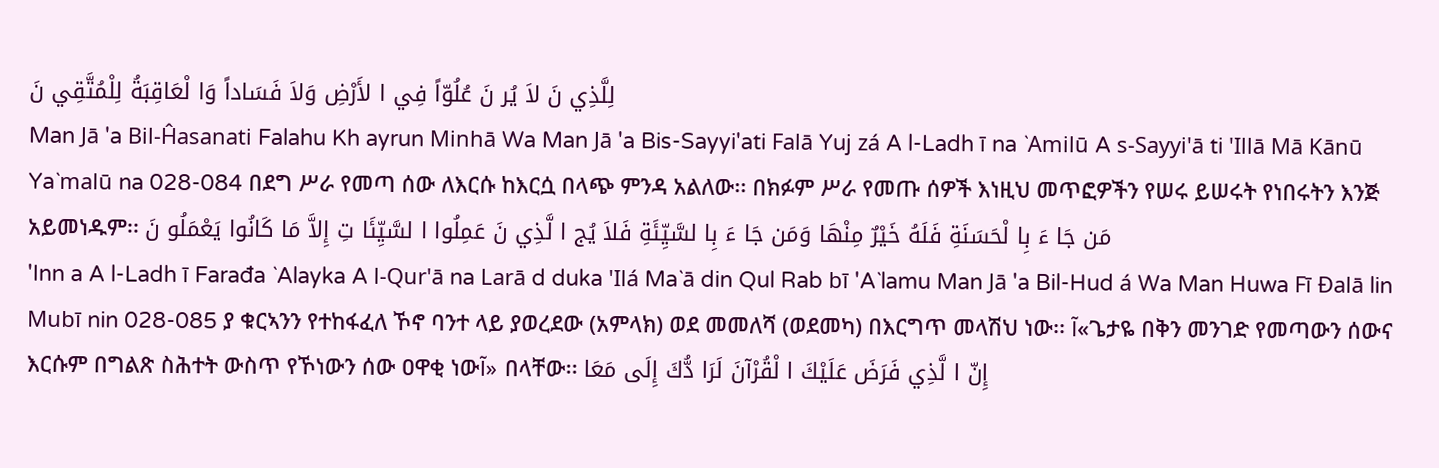لِلَّذِي نَ لاَ يُر نَ عُلُوّاً فِي ا لأَرْضِ وَلاَ فَسَاداً وَا لْعَاقِبَةُ لِلْمُتَّقِي نَ
Man Jā 'a Bil-Ĥasanati Falahu Kh ayrun Minhā Wa Man Jā 'a Bis-Sayyi'ati Falā Yuj zá A l-Ladh ī na `Amilū A s-Sayyi'ā ti 'Illā Mā Kānū Ya`malū na 028-084 በደግ ሥራ የመጣ ሰው ለእርሱ ከእርሷ በላጭ ምንዳ አልለው፡፡ በክፉም ሥራ የመጡ ሰዎች እነዚህ መጥፎዎችን የሠሩ ይሠሩት የነበሩትን እንጅ አይመነዱም፡፡ مَن جَا ءَ بِا لْحَسَنَةِ فَلَهُ خَيْرٌ مِنْهَا وَمَن جَا ءَ بِا لسَّيِّئَةِ فَلاَ يُج ا لَّذِي نَ عَمِلُوا ا لسَّيِّئَا تِ إِلاَّ مَا كَانُوا يَعْمَلُو نَ
'Inn a A l-Ladh ī Farađa `Alayka A l-Qur'ā na Larā d duka 'Ilá Ma`ā din Qul Rab bī 'A`lamu Man Jā 'a Bil-Hud á Wa Man Huwa Fī Đalā lin Mubī nin 028-085 ያ ቁርኣንን የተከፋፈለ ኾኖ ባንተ ላይ ያወረደው (አምላክ) ወደ መመለሻ (ወደመካ) በእርግጥ መላሽህ ነው፡፡ آ«ጌታዬ በቅን መንገድ የመጣውን ሰውና እርሱም በግልጽ ስሕተት ውስጥ የኾነውን ሰው ዐዋቂ ነውآ» በላቸው፡፡ إِنّ ا لَّذِي فَرَضَ عَلَيْكَ ا لْقُرْآنَ لَرَا دُّكَ إِلَى مَعَا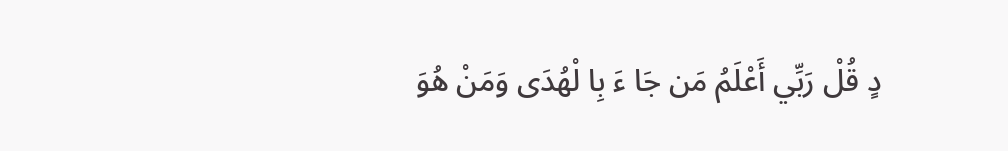دٍ قُلْ رَبِّي أَعْلَمُ مَن جَا ءَ بِا لْهُدَى وَمَنْ هُوَ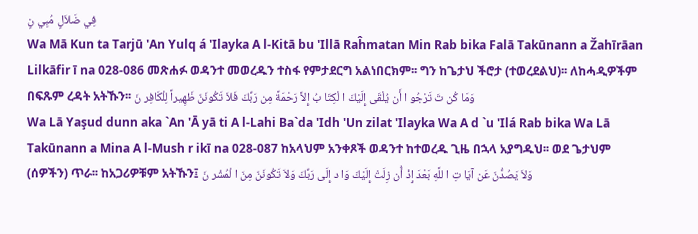فِي ضَلاَلٍ مُبِي نٍ
Wa Mā Kun ta Tarjū 'An Yulq á 'Ilayka A l-Kitā bu 'Illā Raĥmatan Min Rab bika Falā Takūnann a Žahīrāan Lilkāfir ī na 028-086 መጽሐፉ ወዳንተ መወረዱን ተስፋ የምታደርግ አልነበርክም፡፡ ግን ከጌታህ ችሮታ (ተወረደልህ)፡፡ ለከሓዲዎችም በፍጹም ረዳት አትኹን፡፡ وَمَا كُن تَ تَرْجُو ا أَن يُلْقَى إِلَيْكَ ا لْكِتَا بُ إِلاَّ رَحْمَةً مِن رَبِّكَ فَلاَ تَكُونَنّ ظَهِيراً لِلْكَافِر نَ
Wa Lā Yaşud dunn aka `An 'Ā yā ti A l-Lahi Ba`da 'Idh 'Un zilat 'Ilayka Wa A d `u 'Ilá Rab bika Wa Lā Takūnann a Mina A l-Mush r ikī na 028-087 ከአላህም አንቀጾች ወዳንተ ከተወረዱ ጊዜ በኋላ አያግዱህ፡፡ ወደ ጌታህም (ሰዎችን) ጥራ፡፡ ከአጋሪዎቹም አትኹን፤ وَلاَ يَصُدُّنّ عَن آيَا تِ ا للَّهِ بَعْدَ إِذْ أُن زِلَتْ إِلَيْكَ وَا د إِلَى رَبِّكَ وَلاَ تَكُونَنّ مِنَ ا لْمُشْر نَ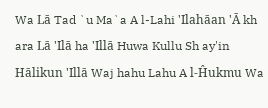Wa Lā Tad `u Ma`a A l-Lahi 'Ilahāan 'Ā kh ara Lā 'Ilā ha 'Illā Huwa Kullu Sh ay'in Hālikun 'Illā Waj hahu Lahu A l-Ĥukmu Wa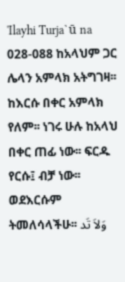'Ilayhi Turja`ū na 028-088 ከአላህም ጋር ሌላን አምላክ አትግገዛ፡፡ ከእርሱ በቀር አምላክ የለም፡፡ ነገሩ ሁሉ ከአላህ በቀር ጠፊ ነው፡፡ ፍርዱ የርሱ፤ ብቻ ነው፡፡ ወደእርሱም ትመለሳላችሁ፡፡ وَلاَ تَد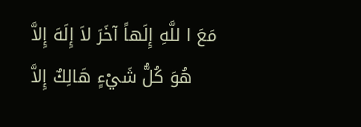مَعَ ا للَّهِ إِلَهاً آخَرَ لاَ إِلَهَ إِلاَّ هُوَ كُلُّ شَيْءٍ هَالِكٌ إِلاَّ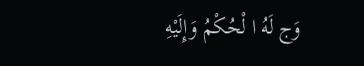وَج لَهُ ا لْحُكْمُ وَإِلَيْهِ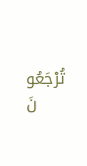تُرْجَعُو نَ